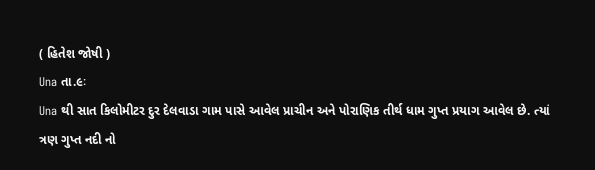( હિતેશ જોષી )
Una તા.૯ઃ
Una થી સાત કિલોમીટર દુર દેલવાડા ગામ પાસે આવેલ પ્રાચીન અને પોરાણિક તીર્થ ધામ ગુપ્ત પ્રયાગ આવેલ છે. ત્યાં ત્રણ ગુપ્ત નદી નો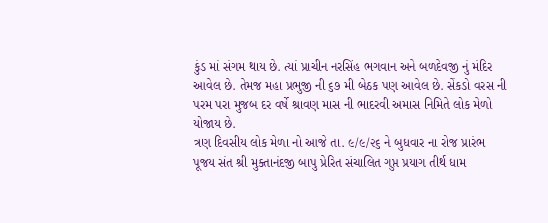કુંડ માં સંગમ થાય છે. ત્યાં પ્રાચીન નરસિંહ ભગવાન અને બળદેવજી નું મંદિર આવેલ છે. તેમજ મહા પ્રભુજી ની ૬૭ મી બેઠક પણ આવેલ છે. સેંકડો વરસ ની પરમ પરા મુજબ દર વર્ષે શ્રાવણ માસ ની ભાદરવી અમાસ નિમિતે લોક મેળો યોજાય છે.
ત્રણ દિવસીય લોક મેળા નો આજે તા. ૯/૯/૨૬ ને બુધવાર ના રોજ પ્રારંભ પૂજય સંત શ્રી મુક્તાનંદજી બાપુ પ્રેરિત સંચાલિત ગુપ્ત પ્રયાગ તીર્થ ધામ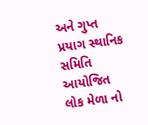અને ગુપ્ત પ્રયાગ સ્થાનિક સમિતિ આયોજિત લોક મેળા નો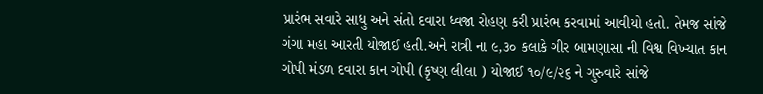પ્રારંભ સવારે સાધુ અને સંતો દવારા ધ્વજા રોહણ કરી પ્રારંભ કરવામાં આવીયો હતો. તેમજ સાંજે ગંગા મહા આરતી યોજાઈ હતી.અને રાત્રી ના ૯,૩૦ કલાકે ગીર બામણાસા ની વિશ્વ વિખ્યાત કાન ગોપી મંડળ દવારા કાન ગોપી (કૃષ્ણ લીલા ) યોજાઈ ૧૦/૯/૨૬ ને ગુરુવારે સાંજે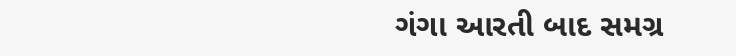ગંગા આરતી બાદ સમગ્ર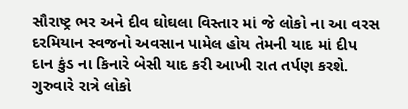સૌરાષ્ટ્ર ભર અને દીવ ઘોઘલા વિસ્તાર માં જે લોકો ના આ વરસ દરમિયાન સ્વજનો અવસાન પામેલ હોય તેમની યાદ માં દીપ દાન કુંડ ના કિનારે બેસી યાદ કરી આખી રાત તર્પણ કરશે. ગુરુવારે રાત્રે લોકો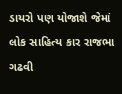ડાયરો પણ યોજાશે જેમાં લોક સાહિત્ય કાર રાજભા ગઢવી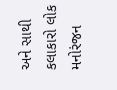અને સાથી કલાકારો લોક મનોરંજન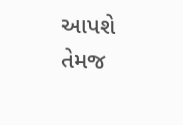આપશે તેમજ